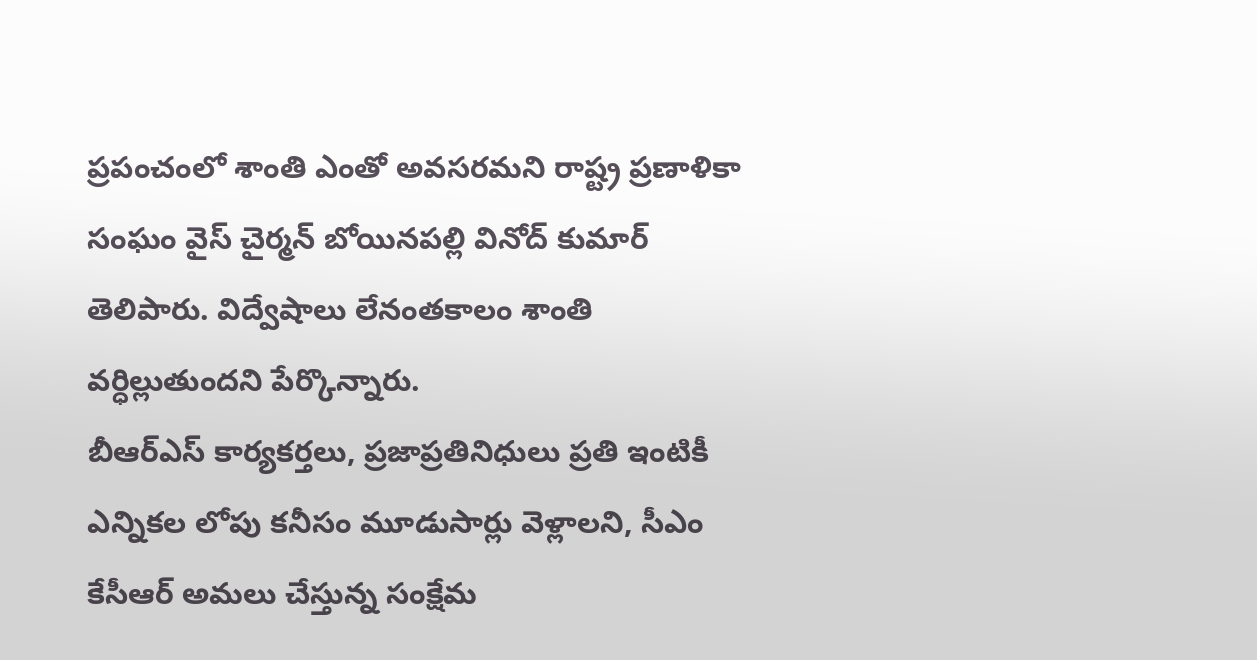ప్రపంచంలో శాంతి ఎంతో అవసరమని రాష్ట్ర ప్రణాళికా సంఘం వైస్ చైర్మన్ బోయినపల్లి వినోద్ కుమార్ తెలిపారు. విద్వేషాలు లేనంతకాలం శాంతి వర్ధిల్లుతుందని పేర్కొన్నారు.
బీఆర్ఎస్ కార్యకర్తలు, ప్రజాప్రతినిధులు ప్రతి ఇంటికీ ఎన్నికల లోపు కనీసం మూడుసార్లు వెళ్లాలని, సీఎం కేసీఆర్ అమలు చేస్తున్న సంక్షేమ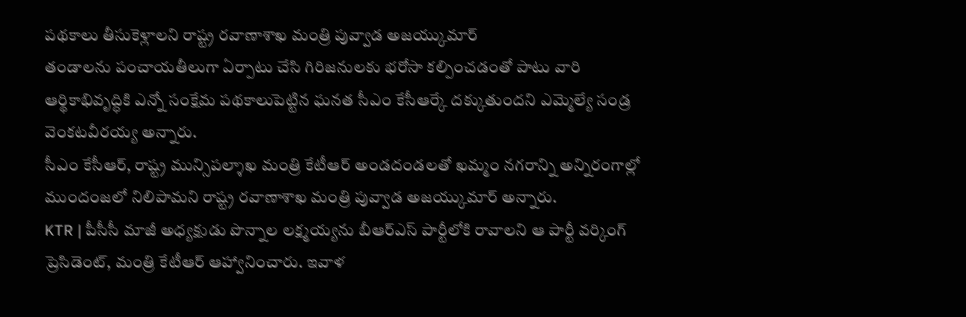పథకాలు తీసుకెళ్లాలని రాష్ట్ర రవాణాశాఖ మంత్రి పువ్వాడ అజయ్కుమార్
తండాలను పంచాయతీలుగా ఏర్పాటు చేసి గిరిజనులకు భరోసా కల్పించడంతో పాటు వారి ఆర్థికాభివృద్ధికి ఎన్నో సంక్షేమ పథకాలుపెట్టిన ఘనత సీఎం కేసీఆర్కే దక్కుతుందని ఎమ్మెల్యే సండ్ర వెంకటవీరయ్య అన్నారు.
సీఎం కేసీఆర్, రాష్ట్ర మున్సిపల్శాఖ మంత్రి కేటీఆర్ అండదండలతో ఖమ్మం నగరాన్ని అన్నిరంగాల్లో ముందంజలో నిలిపామని రాష్ట్ర రవాణాశాఖ మంత్రి పువ్వాడ అజయ్కుమార్ అన్నారు.
KTR | పీసీసీ మాజీ అధ్యక్షుడు పొన్నాల లక్ష్మయ్యను బీఆర్ఎస్ పార్టీలోకి రావాలని ఆ పార్టీ వర్కింగ్ ప్రెసిడెంట్, మంత్రి కేటీఆర్ ఆహ్వానించారు. ఇవాళ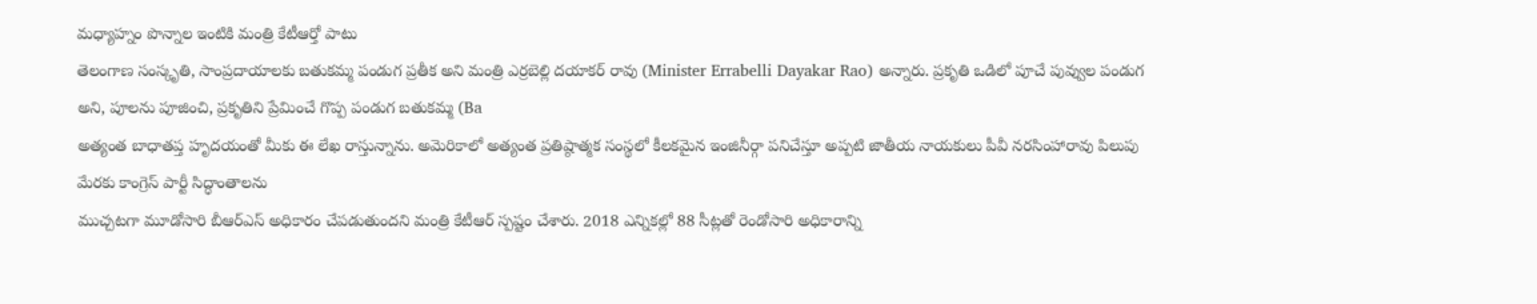మధ్యాహ్నం పొన్నాల ఇంటికి మంత్రి కేటీఆర్తో పాటు
తెలంగాణ సంస్కృతి, సాంప్రదాయాలకు బతుకమ్మ పండుగ ప్రతీక అని మంత్రి ఎర్రబెల్లి దయాకర్ రావు (Minister Errabelli Dayakar Rao) అన్నారు. ప్రకృతి ఒడిలో పూచే పువ్వుల పండుగ
అని, పూలను పూజించి, ప్రకృతిని ప్రేమించే గొప్ప పండుగ బతుకమ్మ (Ba
అత్యంత బాధాతప్త హృదయంతో మీకు ఈ లేఖ రాస్తున్నాను. అమెరికాలో అత్యంత ప్రతిష్ఠాత్మక సంస్థలో కీలకమైన ఇంజినీర్గా పనిచేస్తూ అప్పటి జాతీయ నాయకులు పీవీ నరసింహారావు పిలుపు మేరకు కాంగ్రెస్ పార్టీ సిద్ధాంతాలను
ముచ్చటగా మూడోసారి బీఆర్ఎస్ అధికారం చేపడుతుందని మంత్రి కేటీఆర్ స్పష్టం చేశారు. 2018 ఎన్నికల్లో 88 సీట్లతో రెండోసారి అధికారాన్ని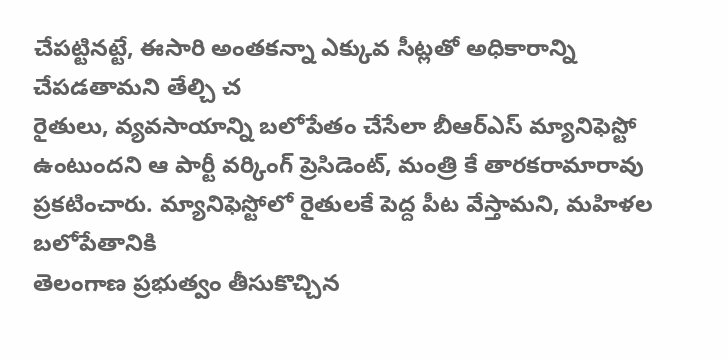చేపట్టినట్టే, ఈసారి అంతకన్నా ఎక్కువ సీట్లతో అధికారాన్ని చేపడతామని తేల్చి చ
రైతులు, వ్యవసాయాన్ని బలోపేతం చేసేలా బీఆర్ఎస్ మ్యానిఫెస్టో ఉంటుందని ఆ పార్టీ వర్కింగ్ ప్రెసిడెంట్, మంత్రి కే తారకరామారావు ప్రకటించారు. మ్యానిఫెస్టోలో రైతులకే పెద్ద పీట వేస్తామని, మహిళల బలోపేతానికి
తెలంగాణ ప్రభుత్వం తీసుకొచ్చిన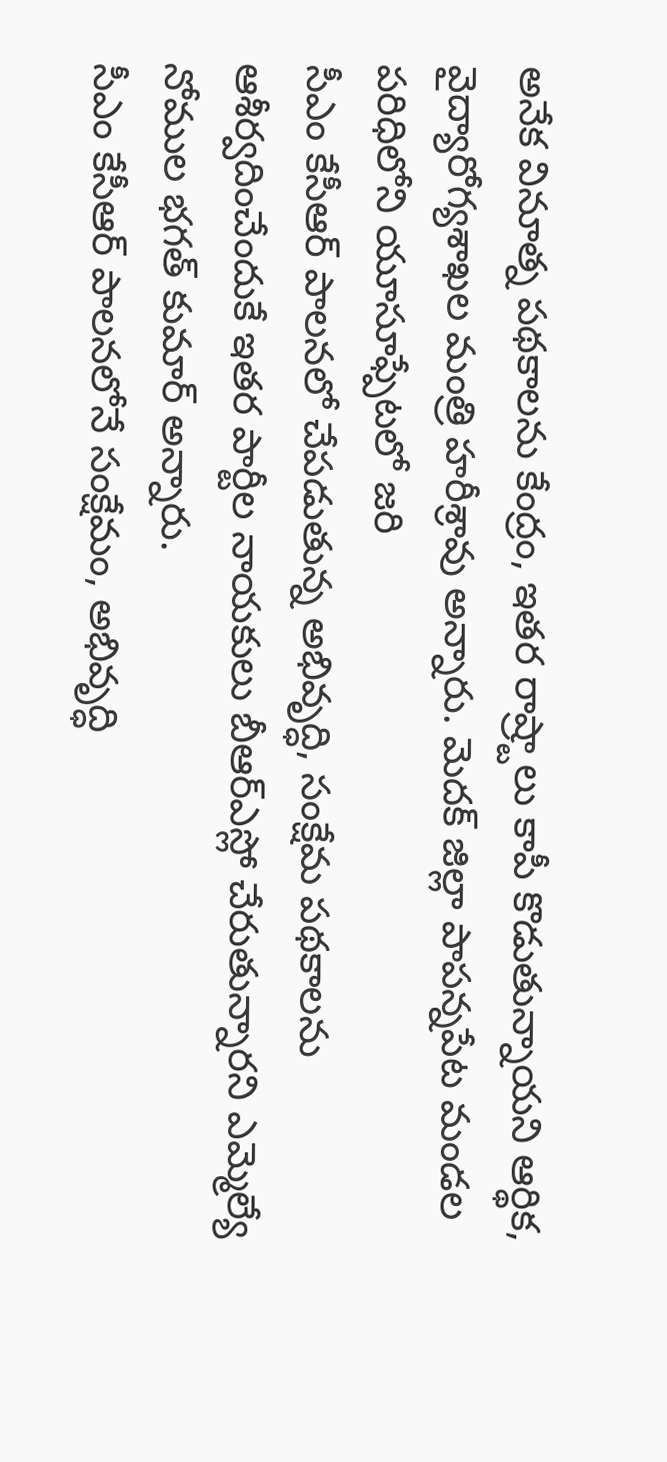అనేక వినూత్న పథకాలను కేంద్రం, ఇతర రాష్ర్టాలు కాపీ కొడుతున్నాయని ఆర్థిక, వైద్యారోగ్యశాఖల మంత్రి హరీశ్రావు అన్నారు. మెదక్ జిల్లా పాపన్నపేట మండల పరిధిలోని యూసూఫ్పేటలో జరి
సీఎం కేసీఆర్ పాలనలో చేపడుతున్న అభివృద్ధి, సంక్షేమ పథకాలను ఆశీర్వదించేందుకే ఇతర పార్టీల నాయకులు బీఆర్ఎస్లో చేరుతున్నారని ఎమ్మెల్యే నోముల భగత్ కుమార్ అన్నారు.
సీఎం కేసీఆర్ పాలనలోనే సంక్షేమం, అభివృద్ధి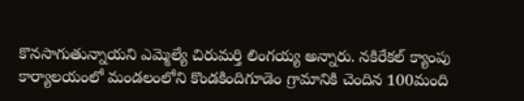కొనసాగుతున్నాయని ఎమ్మెల్యే చిరుమర్తి లింగయ్య అన్నారు. నకిరేకల్ క్యాంపు కార్యాలయంలో మండలంలోని కొండకిందిగూడెం గ్రామానికి చెందిన 100మంది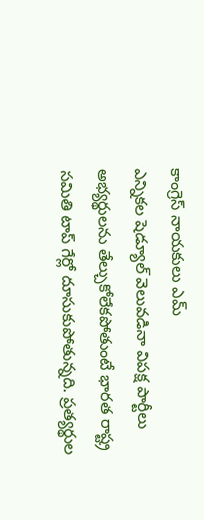కాంగ్రెస్ నాయకులు ఎమ్
ఎన్నికల షెడ్యూల్ వెలువడినా విపక్ష పార్టీలు అభ్యర్థులను తేల్చుకోలేకపోతుంటే భారత రాష్ట్ర సమితి టాప్ గేర్లో దూసుకుపోతున్నది. ప్రత్యర్థుల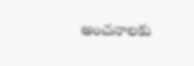అంచనాలకు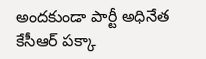అందకుండా పార్టీ అధినేత కేసీఆర్ పక్కా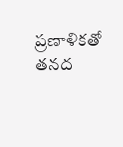ప్రణాళికతో తనద